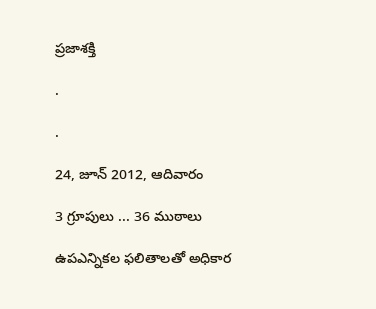ప్రజాశక్తి

.

.

24, జూన్ 2012, ఆదివారం

3 గ్రూపులు ... 36 ముఠాలు

ఉపఎన్నికల ఫలితాలతో అధికార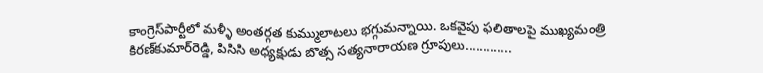కాంగ్రెస్‌పార్టీలో మళ్ళీ అంతర్గత కుమ్ములాటలు భగ్గుమన్నాయి. ఒకవైపు ఫలితాలపై ముఖ్యమంత్రి కిరణ్‌కుమార్‌రెడ్డి, పిసిసి అధ్యక్షుడు బొత్స సత్యనారాయణ గ్రూపులు.............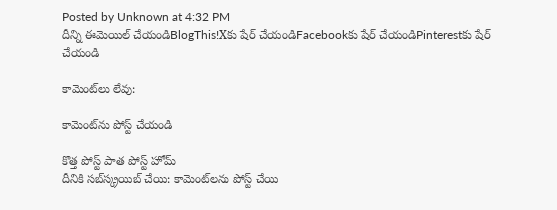Posted by Unknown at 4:32 PM
దీన్ని ఈమెయిల్‌ చేయండిBlogThis!Xకు షేర్ చేయండిFacebookకు షేర్ చేయండిPinterestకు షేర్ చేయండి

కామెంట్‌లు లేవు:

కామెంట్‌ను పోస్ట్ చేయండి

కొత్త పోస్ట్ పాత పోస్ట్ హోమ్
దీనికి సబ్‌స్క్రయిబ్ చేయి: కామెంట్‌లను పోస్ట్ చేయి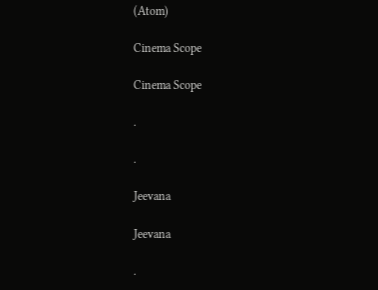(Atom)

Cinema Scope

Cinema Scope

.

.

Jeevana

Jeevana

.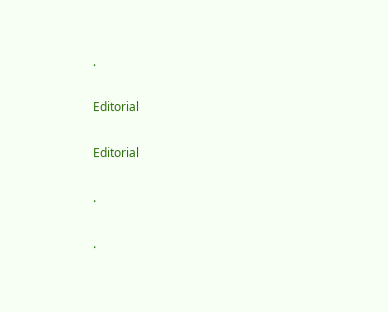.

Editorial

Editorial

.

.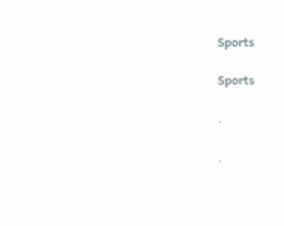Sports

Sports

.

.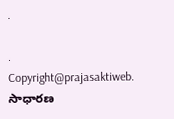.

.
Copyright@prajasaktiweb. సాధారణ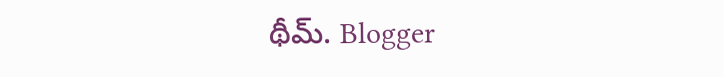థీమ్. Blogger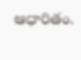ఆధారితం.